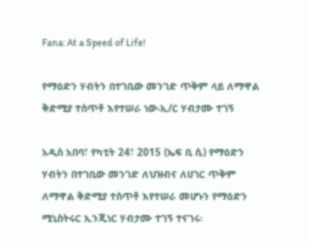Fana: At a Speed of Life!

የማዕድን ሃብትን በተገቢው መንገድ ጥቅም ላይ ለማዋል ቅድሚያ ተሰጥቶ እየተሠራ ነው-ኢ/ር ሃብታሙ ተገኝ

አዲስ አበባ፣ የካቲት 24፣ 2015 (ኤፍ ቢ ሲ) የማዕድን ሃብትን በተገቢው መንገድ ለህዝብና ለሀገር ጥቅም ለማዋል ቅድሚያ ተሰጥቶ እየተሠራ መሆኑን የማዕድን ሚኒስትሩር ኢንጂነር ሃብታሙ ተገኝ ተናገሩ፡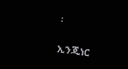፡

ኢንጂነር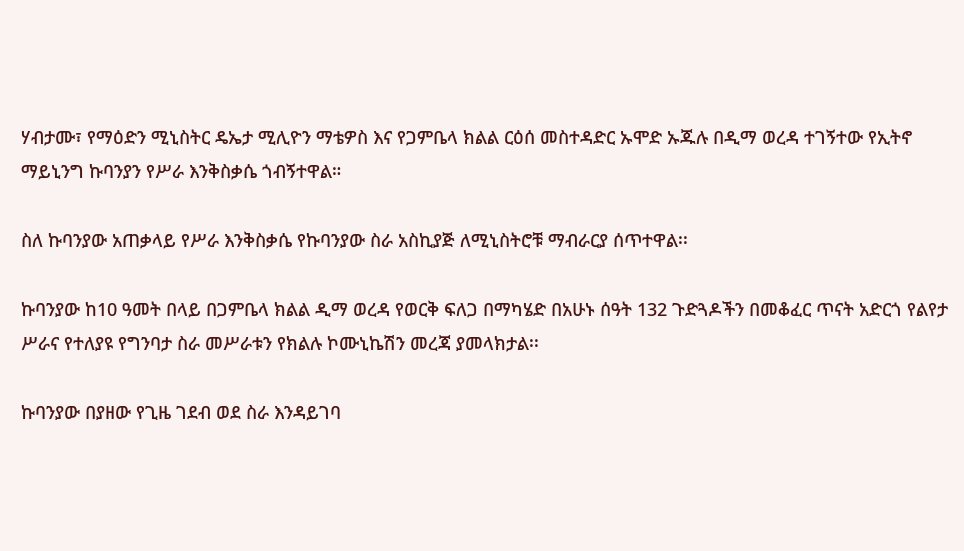ሃብታሙ፣ የማዕድን ሚኒስትር ዴኤታ ሚሊዮን ማቴዎስ እና የጋምቤላ ክልል ርዕሰ መስተዳድር ኡሞድ ኡጁሉ በዲማ ወረዳ ተገኝተው የኢትኖ ማይኒንግ ኩባንያን የሥራ እንቅስቃሴ ጎብኝተዋል።

ስለ ኩባንያው አጠቃላይ የሥራ እንቅስቃሴ የኩባንያው ስራ አስኪያጅ ለሚኒስትሮቹ ማብራርያ ሰጥተዋል፡፡

ኩባንያው ከ10 ዓመት በላይ በጋምቤላ ክልል ዲማ ወረዳ የወርቅ ፍለጋ በማካሄድ በአሁኑ ሰዓት 132 ጉድጓዶችን በመቆፈር ጥናት አድርጎ የልየታ ሥራና የተለያዩ የግንባታ ስራ መሥራቱን የክልሉ ኮሙኒኬሽን መረጃ ያመላክታል፡፡

ኩባንያው በያዘው የጊዜ ገደብ ወደ ስራ እንዳይገባ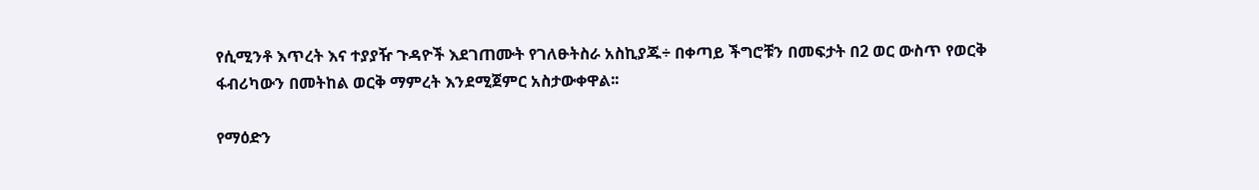የሲሚንቶ እጥረት እና ተያያዥ ጉዳዮች እደገጠሙት የገለፁትስራ አስኪያጁ÷ በቀጣይ ችግሮቹን በመፍታት በ2 ወር ውስጥ የወርቅ ፋብሪካውን በመትከል ወርቅ ማምረት እንደሚጀምር አስታውቀዋል፡፡

የማዕድን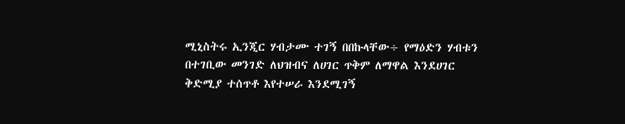ሚኒስትሩ ኢንጂር ሃብታሙ ተገኝ በበኩላቸው÷ የማዕድን ሃብቱን በተገቢው መንገድ ለህዝብና ለሀገር ጥቅም ለማዋል እንደሀገር ቅድሚያ ተሰጥቶ እየተሠራ እንደሚገኝ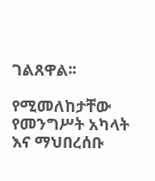ገልጸዋል፡፡

የሚመለከታቸው የመንግሥት አካላት እና ማህበረሰቡ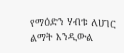የማዕድን ሃብቱ ለሀገር ልማት እንዲውል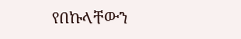የበኩላቸውን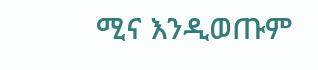ሚና እንዲወጡም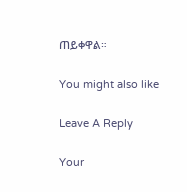ጠይቀዋል።

You might also like

Leave A Reply

Your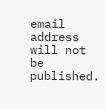email address will not be published.